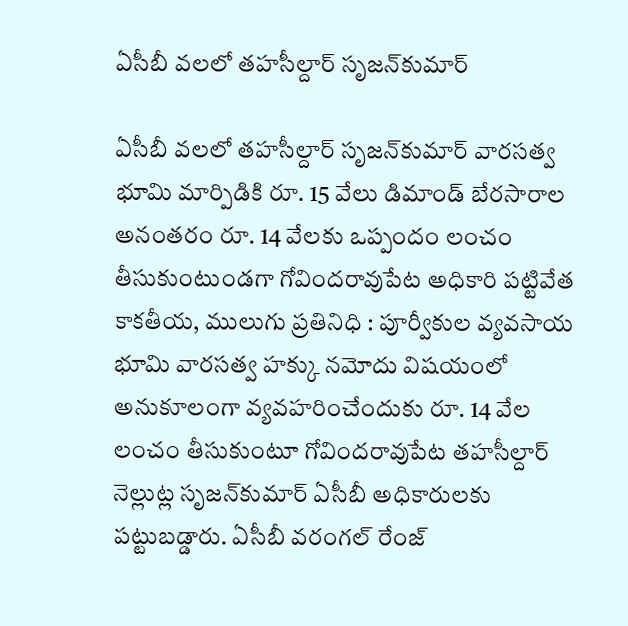ఏసీబీ వ‌ల‌లో త‌హ‌సీల్దార్ సృజ‌న్‌కుమార్‌

ఏసీబీ వ‌ల‌లో త‌హ‌సీల్దార్ సృజ‌న్‌కుమార్‌ వారసత్వ భూమి మార్పిడికి రూ. 15 వేలు డిమాండ్‌ బేరసారాల అనంతరం రూ. 14 వేలకు ఒప్పందం లంచం తీసుకుంటుండ‌గా గోవింద‌రావుపేట అధికారి ప‌ట్టివేత‌ కాకతీయ, ములుగు ప్రతినిధి : పూర్వీకుల వ్యవసాయ భూమి వారసత్వ హక్కు నమోదు విషయంలో అనుకూలంగా వ్యవహరించేందుకు రూ. 14 వేల లంచం తీసుకుంటూ గోవిందరావుపేట తహసీల్దార్‌ నెల్లుట్ల సృజన్‌కుమార్‌ ఏసీబీ అధికారులకు పట్టుబడ్డారు. ఏసీబీ వరంగల్‌ రేంజ్‌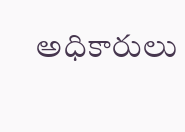అధికారులు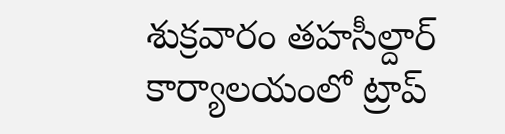శుక్రవారం తహసీల్దార్‌ కార్యాలయంలో ట్రాప్‌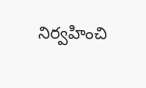నిర్వహించి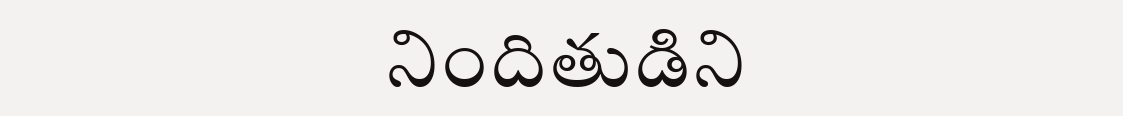నిందితుడిని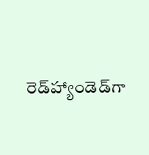రెడ్‌హ్యాండెడ్‌గా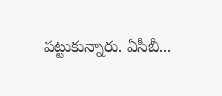పట్టుకున్నారు. ఏసీబీ...